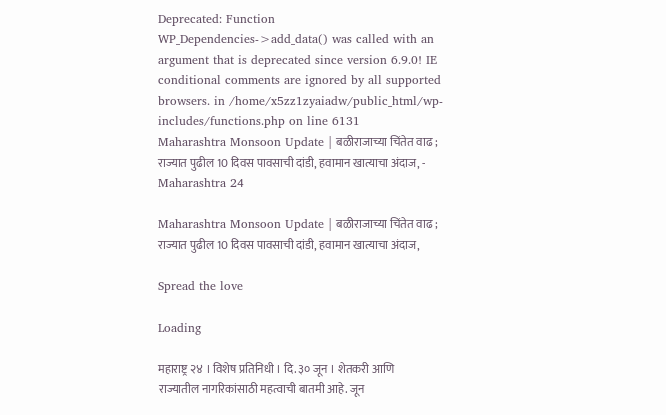Deprecated: Function WP_Dependencies->add_data() was called with an argument that is deprecated since version 6.9.0! IE conditional comments are ignored by all supported browsers. in /home/x5zz1zyaiadw/public_html/wp-includes/functions.php on line 6131
Maharashtra Monsoon Update | बळीराजाच्या चिंतेत वाढ ; राज्यात पुढील 10 दिवस पावसाची दांडी, हवामान खात्याचा अंदाज, - Maharashtra 24

Maharashtra Monsoon Update | बळीराजाच्या चिंतेत वाढ ; राज्यात पुढील 10 दिवस पावसाची दांडी, हवामान खात्याचा अंदाज,

Spread the love

Loading

महाराष्ट्र २४ । विशेष प्रतिनिधी । दि. ३० जून । शेतकरी आणि राज्यातील नागरिकांसाठी महत्वाची बातमी आहे. जून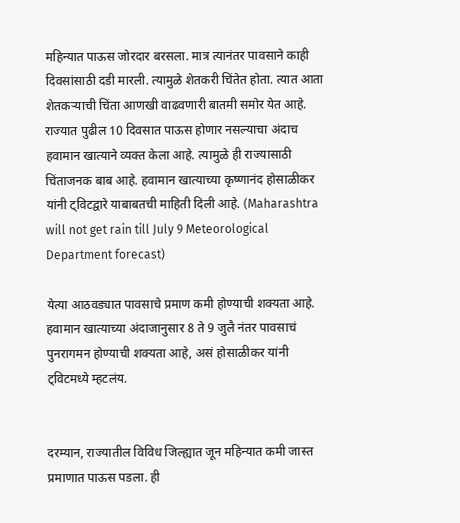महिन्यात पाऊस जोरदार बरसला. मात्र त्यानंतर पावसाने काही दिवसांसाठी दडी मारली. त्यामुळे शेतकरी चिंतेत होता. त्यात आता शेतकऱ्याची चिंता आणखी वाढवणारी बातमी समोर येत आहे. राज्यात पुढील 10 दिवसात पाऊस होणार नसल्याचा अंदाच हवामान खात्याने व्यक्त केला आहे. त्यामुळे ही राज्यासाठी चिंताजनक बाब आहे. हवामान खात्याच्या कृष्णानंद होसाळीकर यांनी ट्विटद्वारे याबाबतची माहिती दिली आहे. (Maharashtra will not get rain till July 9 Meteorological Department forecast)

येत्या आठवड्यात पावसाचे प्रमाण कमी होण्याची शक्यता आहे. हवामान खात्याच्या अंदाजानुसार 8 ते 9 जुलै नंतर पावसाचं पुनरागमन होण्याची शक्यता आहे, असं होसाळीकर यांनी ट्विटमध्ये म्हटलंय.


दरम्यान, राज्यातील विविध जिल्ह्यात जून महिन्यात कमी जास्त प्रमाणात पाऊस पडला. ही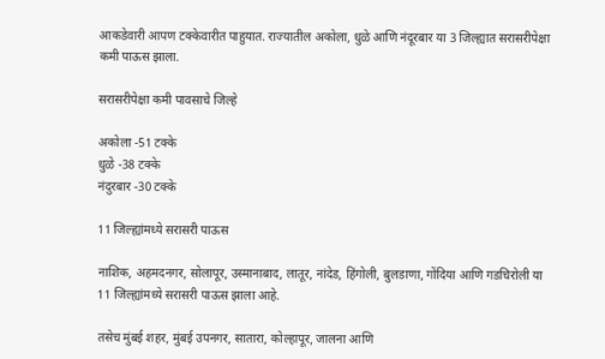आकडेवारी आपण टक्केवारीत पाहुयात. राज्यातील अकोला, धुळे आणि नंदूरबार या 3 जिल्ह्यात सरासरीपेक्षा कमी पाऊस झाला.

सरासरीपेक्षा कमी पावसाचे जिल्हे

अकोला -51 टक्के
धुळे -38 टक्के
नंदुरबार -30 टक्के

11 जिल्ह्यांमध्ये सरासरी पाऊस

नाशिक, अहमदनगर, सोलापूर, उस्मानाबाद, लातूर, नांदेड, हिंगोली, बुलडाणा, गोंदिया आणि गडचिरोली या 11 जिल्ह्यांमध्ये सरासरी पाऊस झाला आहे.

तसेच मुंबई शहर, मुंबई उपनगर, सातारा, कोल्हापूर, जालना आणि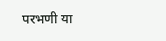परभणी या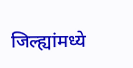जिल्ह्यांमध्ये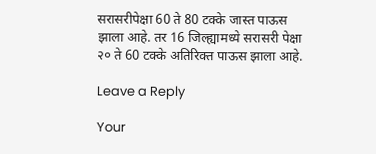सरासरीपेक्षा 60 ते 80 टक्के जास्त पाऊस झाला आहे. तर 16 जिल्ह्यामध्ये सरासरी पेक्षा २० ते 60 टक्के अतिरिक्त पाऊस झाला आहे.

Leave a Reply

Your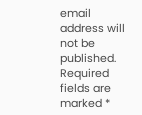email address will not be published. Required fields are marked *